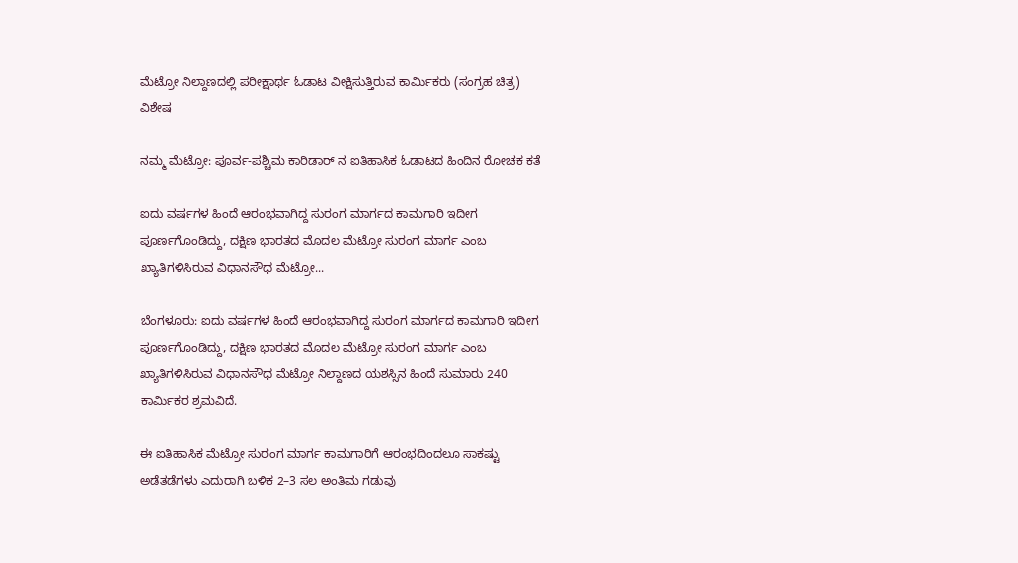ಮೆಟ್ರೋ ನಿಲ್ದಾಣದಲ್ಲಿ ಪರೀಕ್ಷಾರ್ಥ ಓಡಾಟ ವೀಕ್ಷಿಸುತ್ತಿರುವ ಕಾರ್ಮಿಕರು (ಸಂಗ್ರಹ ಚಿತ್ರ)
ವಿಶೇಷ

ನಮ್ಮ ಮೆಟ್ರೋ: ಪೂರ್ವ-ಪಶ್ಚಿಮ ಕಾರಿಡಾರ್‌ ನ ಐತಿಹಾಸಿಕ ಓಡಾಟದ ಹಿಂದಿನ ರೋಚಕ ಕತೆ

ಐದು ವರ್ಷಗಳ ಹಿಂದೆ ಆರಂಭವಾಗಿದ್ದ ಸುರಂಗ ಮಾರ್ಗದ ಕಾಮಗಾರಿ ಇದೀಗ ಪೂರ್ಣಗೊಂಡಿದ್ದು, ದಕ್ಷಿಣ ಭಾರತದ ಮೊದಲ ಮೆಟ್ರೋ ಸುರಂಗ ಮಾರ್ಗ ಎಂಬ ಖ್ಯಾತಿಗಳಿಸಿರುವ ವಿಧಾನಸೌಧ ಮೆಟ್ರೋ...

ಬೆಂಗಳೂರು: ಐದು ವರ್ಷಗಳ ಹಿಂದೆ ಆರಂಭವಾಗಿದ್ದ ಸುರಂಗ ಮಾರ್ಗದ ಕಾಮಗಾರಿ ಇದೀಗ ಪೂರ್ಣಗೊಂಡಿದ್ದು, ದಕ್ಷಿಣ ಭಾರತದ ಮೊದಲ ಮೆಟ್ರೋ ಸುರಂಗ ಮಾರ್ಗ ಎಂಬ  ಖ್ಯಾತಿಗಳಿಸಿರುವ ವಿಧಾನಸೌಧ ಮೆಟ್ರೋ ನಿಲ್ದಾಣದ ಯಶಸ್ಸಿನ ಹಿಂದೆ ಸುಮಾರು 240 ಕಾರ್ಮಿಕರ ಶ್ರಮವಿದೆ.

ಈ ಐತಿಹಾಸಿಕ ಮೆಟ್ರೋ ಸುರಂಗ ಮಾರ್ಗ ಕಾಮಗಾರಿಗೆ ಆರಂಭದಿಂದಲೂ ಸಾಕಷ್ಟು ಅಡೆತಡೆಗಳು ಎದುರಾಗಿ ಬಳಿಕ 2–3 ಸಲ ಅಂತಿಮ ಗಡುವು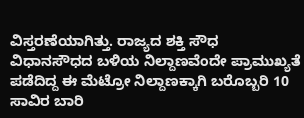ವಿಸ್ತರಣೆಯಾಗಿತ್ತು. ರಾಜ್ಯದ ಶಕ್ತಿ ಸೌಧ  ವಿಧಾನಸೌಧದ ಬಳಿಯ ನಿಲ್ದಾಣವೆಂದೇ ಪ್ರಾಮುಖ್ಯತೆ ಪಡೆದಿದ್ದ ಈ ಮೆಟ್ರೋ ನಿಲ್ದಾಣಕ್ಕಾಗಿ ಬರೊಬ್ಬರಿ 10 ಸಾವಿರ ಬಾರಿ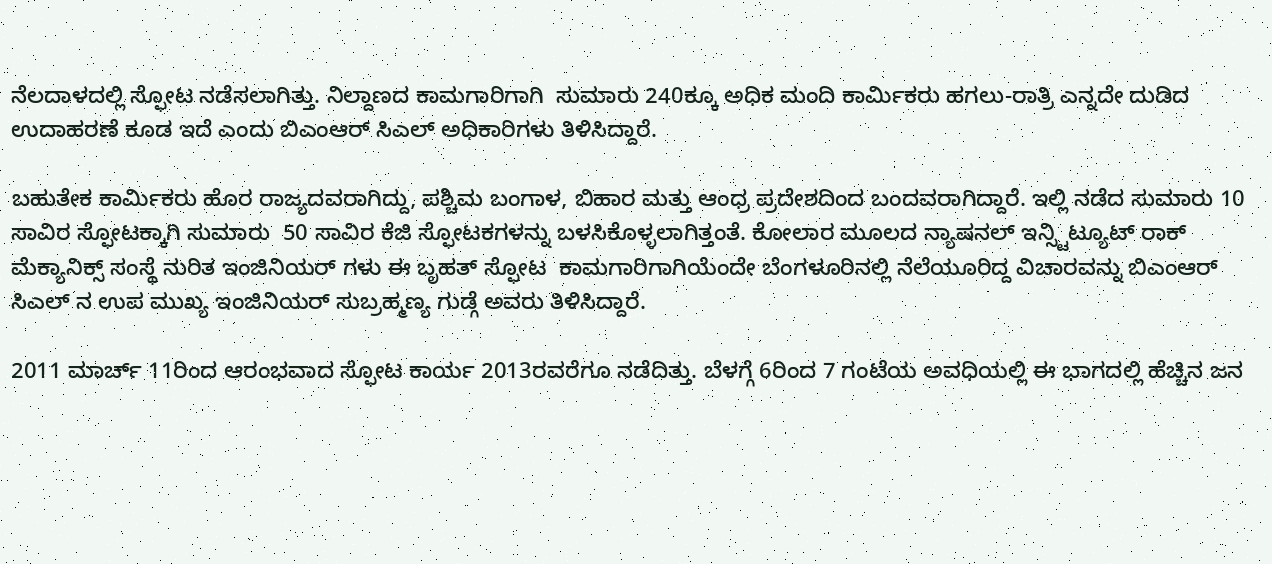ನೆಲದಾಳದಲ್ಲಿ ಸ್ಫೋಟ ನಡೆಸಲಾಗಿತ್ತು. ನಿಲ್ದಾಣದ ಕಾಮಗಾರಿಗಾಗಿ  ಸುಮಾರು 240ಕ್ಕೂ ಅಧಿಕ ಮಂದಿ ಕಾರ್ಮಿಕರು ಹಗಲು-ರಾತ್ರಿ ಎನ್ನದೇ ದುಡಿದ ಉದಾಹರಣೆ ಕೂಡ ಇದೆ ಎಂದು ಬಿಎಂಆರ್ ಸಿಎಲ್ ಅಧಿಕಾರಿಗಳು ತಿಳಿಸಿದ್ದಾರೆ.

ಬಹುತೇಕ ಕಾರ್ಮಿಕರು ಹೊರ ರಾಜ್ಯದವರಾಗಿದ್ದು, ಪಶ್ಚಿಮ ಬಂಗಾಳ, ಬಿಹಾರ ಮತ್ತು ಆಂಧ್ರ ಪ್ರದೇಶದಿಂದ ಬಂದವರಾಗಿದ್ದಾರೆ. ಇಲ್ಲಿ ನಡೆದ ಸುಮಾರು 10 ಸಾವಿರ ಸ್ಫೋಟಕ್ಕಾಗಿ ಸುಮಾರು  50 ಸಾವಿರ ಕೆಜಿ ಸ್ಫೋಟಕಗಳನ್ನು ಬಳಸಿಕೊಳ್ಳಲಾಗಿತ್ತಂತೆ. ಕೋಲಾರ ಮೂಲದ ನ್ಯಾಷನಲ್ ಇನ್ಸ್ಟಿಟ್ಯೂಟ್ ರಾಕ್ ಮೆಕ್ಯಾನಿಕ್ಸ್ ಸಂಸ್ಥೆ ನುರಿತ ಇಂಜಿನಿಯರ್ ಗಳು ಈ ಬೃಹತ್ ಸ್ಫೋಟ  ಕಾಮಗಾರಿಗಾಗಿಯೆಂದೇ ಬೆಂಗಳೂರಿನಲ್ಲಿ ನೆಲೆಯೂರಿದ್ದ ವಿಚಾರವನ್ನು ಬಿಎಂಆರ್ ಸಿಎಲ್ ನ ಉಪ ಮುಖ್ಯ ಇಂಜಿನಿಯರ್ ಸುಬ್ರಹ್ಮಣ್ಯ ಗುಡ್ಗೆ ಅವರು ತಿಳಿಸಿದ್ದಾರೆ.

2011 ಮಾರ್ಚ್ 11ರಿಂದ ಆರಂಭವಾದ ಸ್ಫೋಟ ಕಾರ್ಯ 2013ರವರೆಗೂ ನಡೆದಿತ್ತು. ಬೆಳಗ್ಗೆ 6ರಿಂದ 7 ಗಂಟೆಯ ಅವಧಿಯಲ್ಲಿ ಈ ಭಾಗದಲ್ಲಿ ಹೆಚ್ಚಿನ ಜನ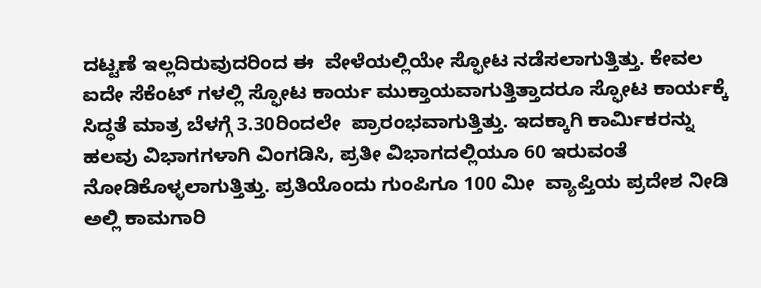ದಟ್ಟಣೆ ಇಲ್ಲದಿರುವುದರಿಂದ ಈ  ವೇಳೆಯಲ್ಲಿಯೇ ಸ್ಫೋಟ ನಡೆಸಲಾಗುತ್ತಿತ್ತು. ಕೇವಲ ಐದೇ ಸೆಕೆಂಟ್ ಗಳಲ್ಲಿ ಸ್ಫೋಟ ಕಾರ್ಯ ಮುಕ್ತಾಯವಾಗುತ್ತಿತ್ತಾದರೂ ಸ್ಫೋಟ ಕಾರ್ಯಕ್ಕೆ ಸಿದ್ಧತೆ ಮಾತ್ರ ಬೆಳಗ್ಗೆ 3.30ರಿಂದಲೇ  ಪ್ರಾರಂಭವಾಗುತ್ತಿತ್ತು. ಇದಕ್ಕಾಗಿ ಕಾರ್ಮಿಕರನ್ನು ಹಲವು ವಿಭಾಗಗಳಾಗಿ ವಿಂಗಡಿಸಿ, ಪ್ರತೀ ವಿಭಾಗದಲ್ಲಿಯೂ 60 ಇರುವಂತೆ ನೋಡಿಕೊಳ್ಳಲಾಗುತ್ತಿತ್ತು. ಪ್ರತಿಯೊಂದು ಗುಂಪಿಗೂ 100 ಮೀ  ವ್ಯಾಪ್ತಿಯ ಪ್ರದೇಶ ನೀಡಿ ಅಲ್ಲಿ ಕಾಮಗಾರಿ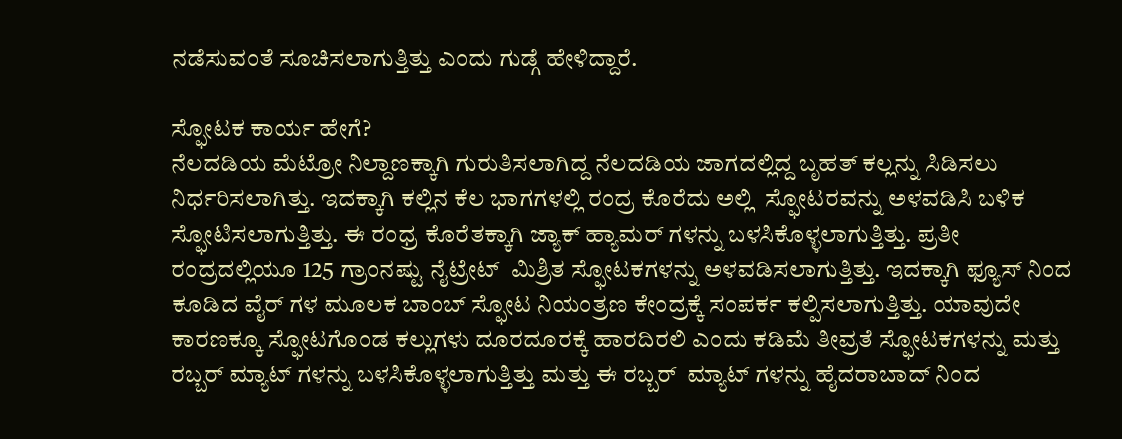ನಡೆಸುವಂತೆ ಸೂಚಿಸಲಾಗುತ್ತಿತ್ತು ಎಂದು ಗುಡ್ಗೆ ಹೇಳಿದ್ದಾರೆ.

ಸ್ಫೋಟಕ ಕಾರ್ಯ ಹೇಗೆ?
ನೆಲದಡಿಯ ಮೆಟ್ರೋ ನಿಲ್ದಾಣಕ್ಕಾಗಿ ಗುರುತಿಸಲಾಗಿದ್ದ ನೆಲದಡಿಯ ಜಾಗದಲ್ಲಿದ್ದ ಬೃಹತ್ ಕಲ್ಲನ್ನು ಸಿಡಿಸಲು ನಿರ್ಧರಿಸಲಾಗಿತ್ತು. ಇದಕ್ಕಾಗಿ ಕಲ್ಲಿನ ಕೆಲ ಭಾಗಗಳಲ್ಲಿ ರಂದ್ರ ಕೊರೆದು ಅಲ್ಲಿ  ಸ್ಫೋಟರವನ್ನು ಅಳವಡಿಸಿ ಬಳಿಕ ಸ್ಫೋಟಿಸಲಾಗುತ್ತಿತ್ತು. ಈ ರಂಧ್ರ ಕೊರೆತಕ್ಕಾಗಿ ಜ್ಯಾಕ್ ಹ್ಯಾಮರ್ ಗಳನ್ನು ಬಳಸಿಕೊಳ್ಳಲಾಗುತ್ತಿತ್ತು. ಪ್ರತೀ ರಂದ್ರದಲ್ಲಿಯೂ 125 ಗ್ರಾಂನಷ್ಟು ನೈಟ್ರೇಟ್  ಮಿಶ್ರಿತ ಸ್ಫೋಟಕಗಳನ್ನು ಅಳವಡಿಸಲಾಗುತ್ತಿತ್ತು. ಇದಕ್ಕಾಗಿ ಫ್ಯೂಸ್ ನಿಂದ ಕೂಡಿದ ವೈರ್ ಗಳ ಮೂಲಕ ಬಾಂಬ್ ಸ್ಫೋಟ ನಿಯಂತ್ರಣ ಕೇಂದ್ರಕ್ಕೆ ಸಂಪರ್ಕ ಕಲ್ಪಿಸಲಾಗುತ್ತಿತ್ತು. ಯಾವುದೇ  ಕಾರಣಕ್ಕೂ ಸ್ಫೋಟಗೊಂಡ ಕಲ್ಲುಗಳು ದೂರದೂರಕ್ಕೆ ಹಾರದಿರಲಿ ಎಂದು ಕಡಿಮೆ ತೀವ್ರತೆ ಸ್ಫೋಟಕಗಳನ್ನು ಮತ್ತು ರಬ್ಬರ್ ಮ್ಯಾಟ್ ಗಳನ್ನು ಬಳಸಿಕೊಳ್ಳಲಾಗುತ್ತಿತ್ತು ಮತ್ತು ಈ ರಬ್ಬರ್  ಮ್ಯಾಟ್ ಗಳನ್ನು ಹೈದರಾಬಾದ್ ನಿಂದ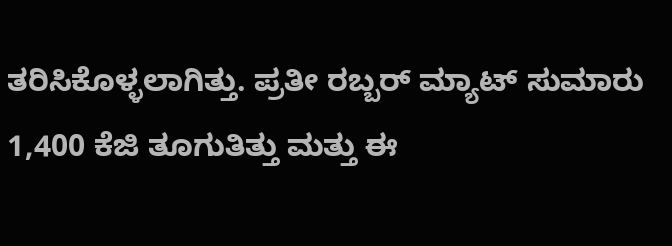ತರಿಸಿಕೊಳ್ಳಲಾಗಿತ್ತು. ಪ್ರತೀ ರಬ್ಬರ್ ಮ್ಯಾಟ್ ಸುಮಾರು 1,400 ಕೆಜಿ ತೂಗುತಿತ್ತು ಮತ್ತು ಈ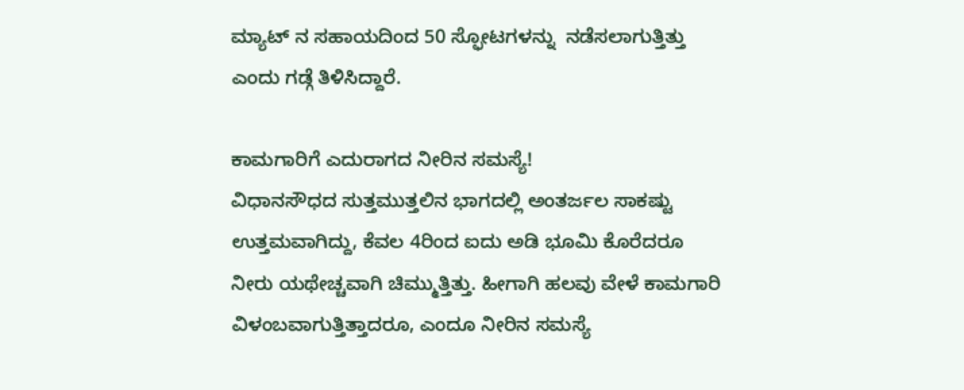ಮ್ಯಾಟ್ ನ ಸಹಾಯದಿಂದ 50 ಸ್ಫೋಟಗಳನ್ನು  ನಡೆಸಲಾಗುತ್ತಿತ್ತು ಎಂದು ಗಡ್ಗೆ ತಿಳಿಸಿದ್ದಾರೆ.

ಕಾಮಗಾರಿಗೆ ಎದುರಾಗದ ನೀರಿನ ಸಮಸ್ಯೆ!
ವಿಧಾನಸೌಧದ ಸುತ್ತಮುತ್ತಲಿನ ಭಾಗದಲ್ಲಿ ಅಂತರ್ಜಲ ಸಾಕಷ್ಟು ಉತ್ತಮವಾಗಿದ್ದು, ಕೆವಲ 4ರಿಂದ ಐದು ಅಡಿ ಭೂಮಿ ಕೊರೆದರೂ ನೀರು ಯಥೇಚ್ಚವಾಗಿ ಚಿಮ್ಮುತ್ತಿತ್ತು. ಹೀಗಾಗಿ ಹಲವು ವೇಳೆ ಕಾಮಗಾರಿ ವಿಳಂಬವಾಗುತ್ತಿತ್ತಾದರೂ, ಎಂದೂ ನೀರಿನ ಸಮಸ್ಯೆ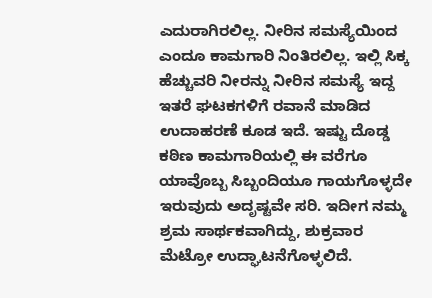ಎದುರಾಗಿರಲಿಲ್ಲ. ನೀರಿನ ಸಮಸ್ಯೆಯಿಂದ ಎಂದೂ ಕಾಮಗಾರಿ ನಿಂತಿರಲಿಲ್ಲ. ಇಲ್ಲಿ ಸಿಕ್ಕ ಹೆಚ್ಚುವರಿ ನೀರನ್ನು ನೀರಿನ ಸಮಸ್ಯೆ ಇದ್ದ ಇತರೆ ಘಟಕಗಳಿಗೆ ರವಾನೆ ಮಾಡಿದ ಉದಾಹರಣೆ ಕೂಡ ಇದೆ. ಇಷ್ಟು ದೊಡ್ಡ ಕಠಿಣ ಕಾಮಗಾರಿಯಲ್ಲಿ ಈ ವರೆಗೂ ಯಾವೊಬ್ಬ ಸಿಬ್ಬಂದಿಯೂ ಗಾಯಗೊಳ್ಳದೇ ಇರುವುದು ಅದೃಷ್ಟವೇ ಸರಿ. ಇದೀಗ ನಮ್ಮ ಶ್ರಮ ಸಾರ್ಥಕವಾಗಿದ್ದು, ಶುಕ್ರವಾರ ಮೆಟ್ರೋ ಉದ್ಘಾಟನೆಗೊಳ್ಳಲಿದೆ.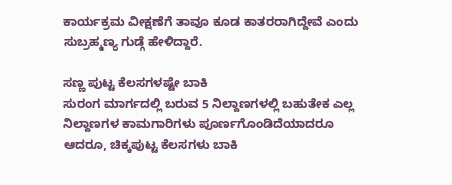ಕಾರ್ಯಕ್ರಮ ವೀಕ್ಷಣೆಗೆ ತಾವೂ ಕೂಡ ಕಾತರರಾಗಿದ್ದೇವೆ ಎಂದು ಸುಬ್ರಹ್ಮಣ್ಯ ಗುಡ್ಗೆ ಹೇಳಿದ್ದಾರೆ.

ಸಣ್ಣ ಪುಟ್ಟ ಕೆಲಸಗಳಷ್ಟೇ ಬಾಕಿ
ಸುರಂಗ ಮಾರ್ಗದಲ್ಲಿ ಬರುವ 5 ನಿಲ್ದಾಣಗಳಲ್ಲಿ ಬಹುತೇಕ ಎಲ್ಲ ನಿಲ್ದಾಣಗಳ ಕಾಮಗಾರಿಗಳು ಪೂರ್ಣಗೊಂಡಿದೆಯಾದರೂ ಆದರೂ, ಚಿಕ್ಕಪುಟ್ಟ ಕೆಲಸಗಳು ಬಾಕಿ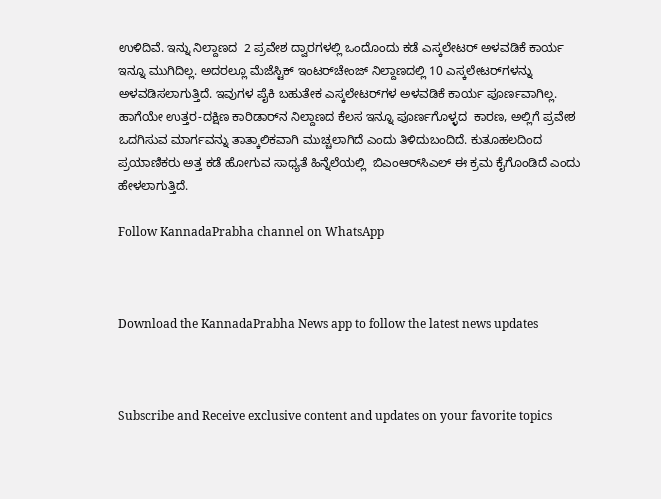ಉಳಿದಿವೆ. ಇನ್ನು ನಿಲ್ದಾಣದ  2 ಪ್ರವೇಶ ದ್ವಾರಗಳಲ್ಲಿ ಒಂದೊಂದು ಕಡೆ ಎಸ್ಕಲೇಟರ್ ಅಳವಡಿಕೆ ಕಾರ್ಯ ಇನ್ನೂ ಮುಗಿದಿಲ್ಲ. ಅದರಲ್ಲೂ ಮೆಜೆಸ್ಟಿಕ್ ಇಂಟರ್‌ಚೇಂಜ್ ನಿಲ್ದಾಣದಲ್ಲಿ 10 ಎಸ್ಕಲೇಟರ್‌ಗಳನ್ನು  ಅಳವಡಿಸಲಾಗುತ್ತಿದೆ. ಇವುಗಳ ಪೈಕಿ ಬಹುತೇಕ ಎಸ್ಕಲೇಟರ್‌ಗಳ ಅಳವಡಿಕೆ ಕಾರ್ಯ ಪೂರ್ಣವಾಗಿಲ್ಲ. ಹಾಗೆಯೇ ಉತ್ತರ-ದಕ್ಷಿಣ ಕಾರಿಡಾರ್‌ನ ನಿಲ್ದಾಣದ ಕೆಲಸ ಇನ್ನೂ ಪೂರ್ಣಗೊಳ್ಳದ  ಕಾರಣ, ಅಲ್ಲಿಗೆ ಪ್ರವೇಶ ಒದಗಿಸುವ ಮಾರ್ಗವನ್ನು ತಾತ್ಕಾಲಿಕವಾಗಿ ಮುಚ್ಚಲಾಗಿದೆ ಎಂದು ತಿಳಿದುಬಂದಿದೆ. ಕುತೂಹಲದಿಂದ ಪ್ರಯಾಣಿಕರು ಅತ್ತ ಕಡೆ ಹೋಗುವ ಸಾಧ್ಯತೆ ಹಿನ್ನೆಲೆಯಲ್ಲಿ  ಬಿಎಂಆರ್‌ಸಿಎಲ್ ಈ ಕ್ರಮ ಕೈಗೊಂಡಿದೆ ಎಂದು ಹೇಳಲಾಗುತ್ತಿದೆ.

Follow KannadaPrabha channel on WhatsApp



Download the KannadaPrabha News app to follow the latest news updates



Subscribe and Receive exclusive content and updates on your favorite topics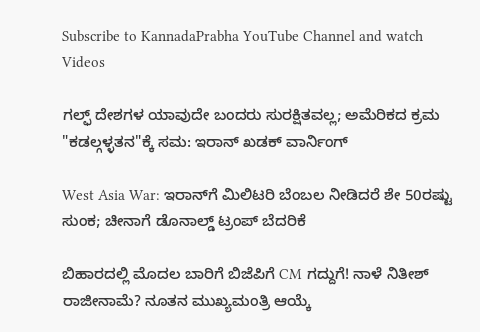Subscribe to KannadaPrabha YouTube Channel and watch Videos

ಗಲ್ಫ್ ದೇಶಗಳ ಯಾವುದೇ ಬಂದರು ಸುರಕ್ಷಿತವಲ್ಲ; ಅಮೆರಿಕದ ಕ್ರಮ "ಕಡಲ್ಗಳ್ಳತನ"ಕ್ಕೆ ಸಮ: ಇರಾನ್ ಖಡಕ್ ವಾರ್ನಿಂಗ್

West Asia War: ಇರಾನ್‌ಗೆ ಮಿಲಿಟರಿ ಬೆಂಬಲ ನೀಡಿದರೆ ಶೇ 50ರಷ್ಟು ಸುಂಕ; ಚೀನಾಗೆ ಡೊನಾಲ್ಡ್ ಟ್ರಂಪ್ ಬೆದರಿಕೆ

ಬಿಹಾರದಲ್ಲಿ ಮೊದಲ ಬಾರಿಗೆ ಬಿಜೆಪಿಗೆ CM ಗದ್ದುಗೆ! ನಾಳೆ ನಿತೀಶ್ ರಾಜೀನಾಮೆ? ನೂತನ ಮುಖ್ಯಮಂತ್ರಿ ಆಯ್ಕೆ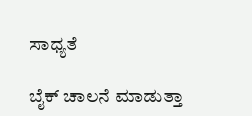ಸಾಧ್ಯತೆ

ಬೈಕ್ ಚಾಲನೆ ಮಾಡುತ್ತಾ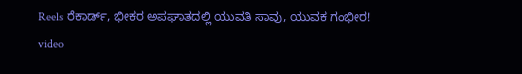Reels ರೆಕಾರ್ಡ್, ಭೀಕರ ಅಪಘಾತದಲ್ಲಿ ಯುವತಿ ಸಾವು, ಯುವಕ ಗಂಭೀರ! video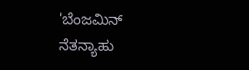'ಬೆಂಜಮಿನ್ ನೆತನ್ಯಾಹು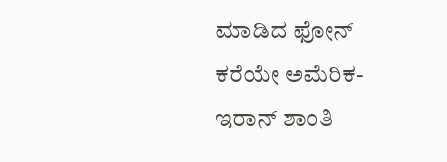ಮಾಡಿದ ಫೋನ್ ಕರೆಯೇ ಅಮೆರಿಕ-ಇರಾನ್ ಶಾಂತಿ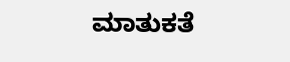ಮಾತುಕತೆ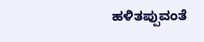ಹಳಿತಪ್ಪುವಂತೆ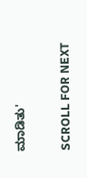ಮಾಡಿತು'

SCROLL FOR NEXT